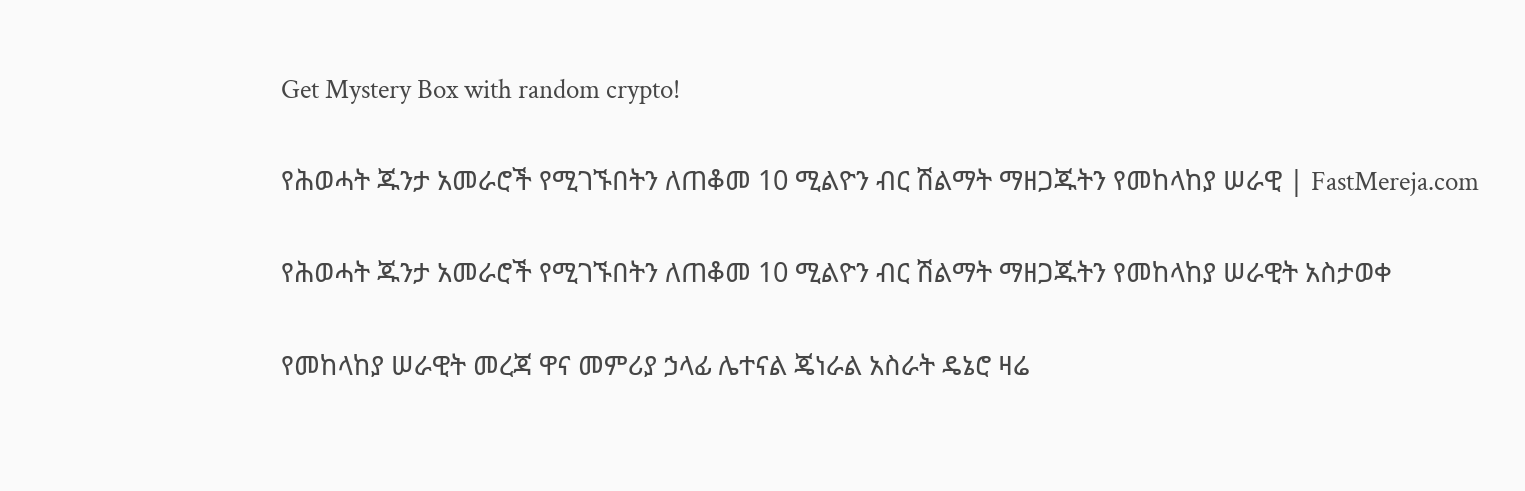Get Mystery Box with random crypto!

የሕወሓት ጁንታ አመራሮች የሚገኙበትን ለጠቆመ 10 ሚልዮን ብር ሽልማት ማዘጋጁትን የመከላከያ ሠራዊ | FastMereja.com

የሕወሓት ጁንታ አመራሮች የሚገኙበትን ለጠቆመ 10 ሚልዮን ብር ሽልማት ማዘጋጁትን የመከላከያ ሠራዊት አስታወቀ

የመከላከያ ሠራዊት መረጃ ዋና መምሪያ ኃላፊ ሌተናል ጄነራል አስራት ዴኔሮ ዛሬ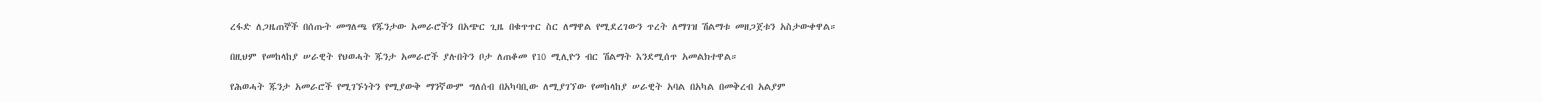ረፋድ ለጋዜጠኞች በሰጡት መግለጫ የጁንታው አመራሮችን በአጭር ጊዜ በቁጥጥር ስር ለማዋል የሚደረገውን ጥረት ለማገዝ ሽልማቱ መዘጋጀቱን አስታውቀዋል።

በዚህም የመከላከያ ሠራዊት የህወሓት ጁንታ አመራሮች ያሉበትን ቦታ ለጠቆመ የ10 ሚሊዮን ብር ሽልማት እንደሚሰጥ አመልክተዋል።

የሕወሓት ጁንታ አመራሮች የሚገኙነትን የሚያውቅ ማንኛውም ግለሰብ በአካባቢው ለሚያገኘው የመከላከያ ሠራዊት አባል በአካል በመቅረብ አልያም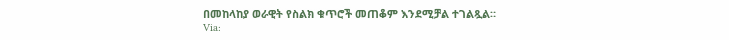በመከላከያ ወራዊት የስልክ ቁጥሮች መጠቆም እንደሚቻል ተገልጿል።
Via: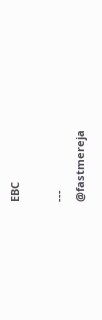EBC

---
@fastmereja